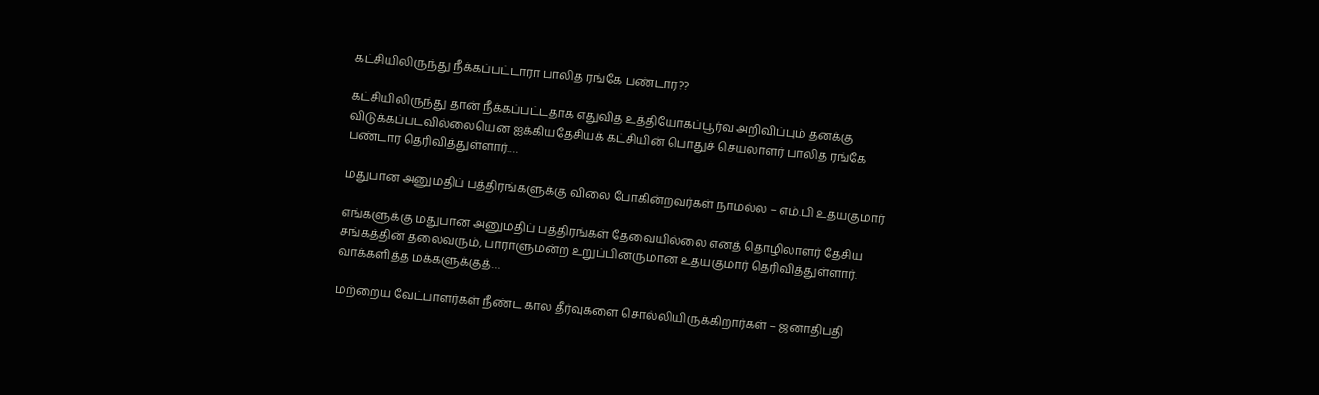கட்சியிலிருந்து நீக்கப்பட்டாரா பாலித ரங்கே பண்டார??

கட்சியிலிருந்து தான் நீக்கப்பட்டதாக எதுவித உத்தியோகப்பூர்வ அறிவிப்பும் தனக்கு விடுக்கப்படவில்லையென ஐக்கியதேசியக் கட்சியின் பொதுச் செயலாளர் பாலித ரங்கே பண்டார தெரிவித்துள்ளார்.…

மதுபான அனுமதிப் பத்திரங்களுக்கு விலை போகின்றவர்கள் நாமல்ல – எம்.பி உதயகுமார்

எங்களுக்கு மதுபான அனுமதிப் பத்திரங்கள் தேவையில்லை எனத் தொழிலாளர் தேசிய சங்கத்தின் தலைவரும், பாராளுமன்ற உறுப்பினருமான உதயகுமார் தெரிவித்துள்ளார். வாக்களித்த மக்களுக்குத்…

மற்றைய வேட்பாளர்கள் நீண்ட கால தீர்வுகளை சொல்லியிருக்கிறார்கள் – ஜனாதிபதி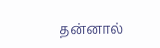தன்னால்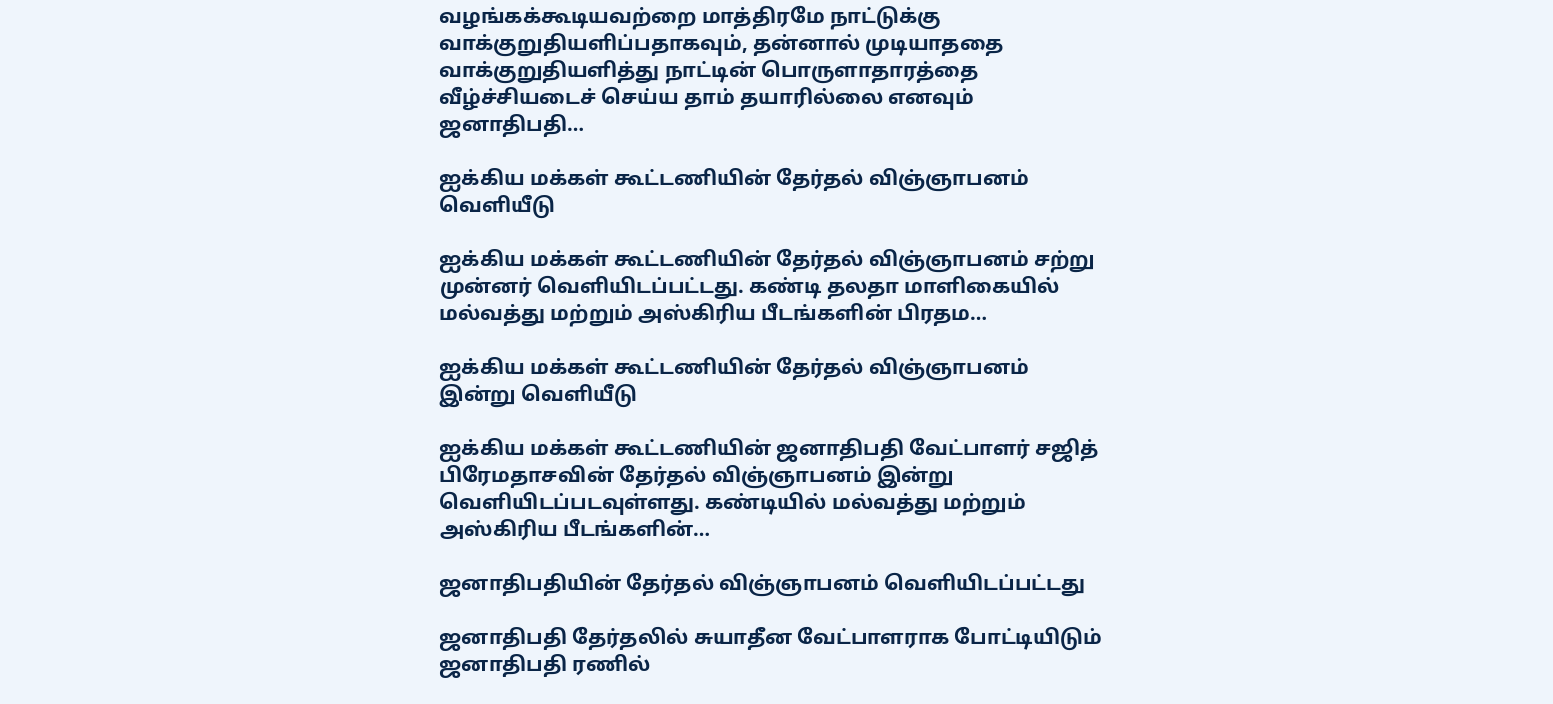வழங்கக்கூடியவற்றை மாத்திரமே நாட்டுக்கு வாக்குறுதியளிப்பதாகவும், தன்னால் முடியாததை வாக்குறுதியளித்து நாட்டின் பொருளாதாரத்தை வீழ்ச்சியடைச் செய்ய தாம் தயாரில்லை எனவும் ஜனாதிபதி…

ஐக்கிய மக்கள் கூட்டணியின் தேர்தல் விஞ்ஞாபனம் வெளியீடு

ஐக்கிய மக்கள் கூட்டணியின் தேர்தல் விஞ்ஞாபனம் சற்று முன்னர் வெளியிடப்பட்டது. கண்டி தலதா மாளிகையில் மல்வத்து மற்றும் அஸ்கிரிய பீடங்களின் பிரதம…

ஐக்கிய மக்கள் கூட்டணியின் தேர்தல் விஞ்ஞாபனம் இன்று வெளியீடு

ஐக்கிய மக்கள் கூட்டணியின் ஜனாதிபதி வேட்பாளர் சஜித் பிரேமதாசவின் தேர்தல் விஞ்ஞாபனம் இன்று வெளியிடப்படவுள்ளது. கண்டியில் மல்வத்து மற்றும் அஸ்கிரிய பீடங்களின்…

ஜனாதிபதியின் தேர்தல் விஞ்ஞாபனம் வெளியிடப்பட்டது

ஜனாதிபதி தேர்தலில் சுயாதீன வேட்பாளராக போட்டியிடும் ஜனாதிபதி ரணில்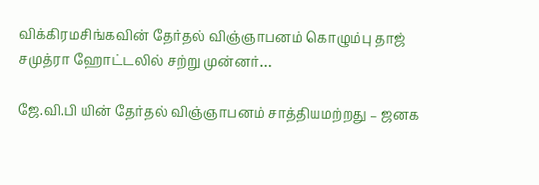விக்கிரமசிங்கவின் தேர்தல் விஞ்ஞாபனம் கொழும்பு தாஜ் சமுத்ரா ஹோட்டலில் சற்று முன்னர்…

ஜே.வி.பி யின் தேர்தல் விஞ்ஞாபனம் சாத்தியமற்றது – ஜனக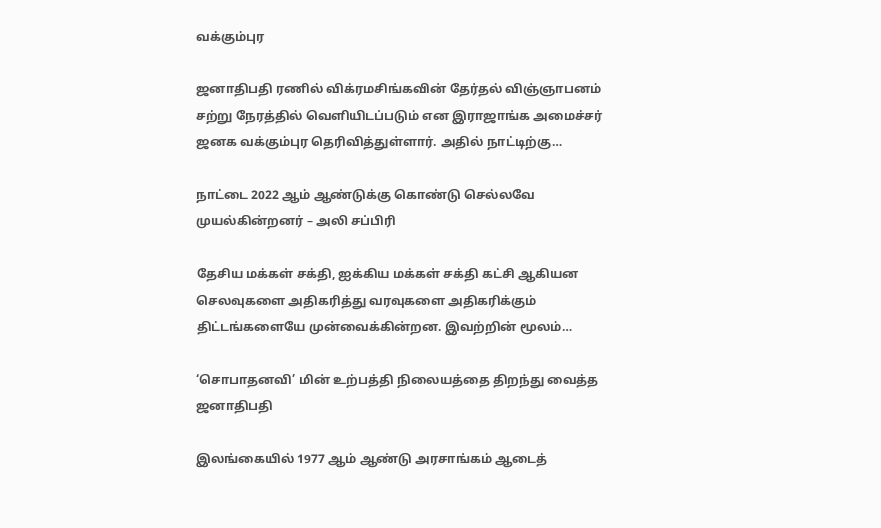வக்கும்புர

ஜனாதிபதி ரணில் விக்ரமசிங்கவின் தேர்தல் விஞ்ஞாபனம் சற்று நேரத்தில் வெளியிடப்படும் என இராஜாங்க அமைச்சர் ஜனக வக்கும்புர தெரிவித்துள்ளார். அதில் நாட்டிற்கு…

நாட்டை 2022 ஆம் ஆண்டுக்கு கொண்டு செல்லவே முயல்கின்றனர் – அலி சப்பிரி

தேசிய மக்கள் சக்தி, ஐக்கிய மக்கள் சக்தி கட்சி ஆகியன செலவுகளை அதிகரித்து வரவுகளை அதிகரிக்கும் திட்டங்களையே முன்வைக்கின்றன. இவற்றின் மூலம்…

‘சொபாதனவி’ மின் உற்பத்தி நிலையத்தை திறந்து வைத்த ஜனாதிபதி

இலங்கையில் 1977 ஆம் ஆண்டு அரசாங்கம் ஆடைத்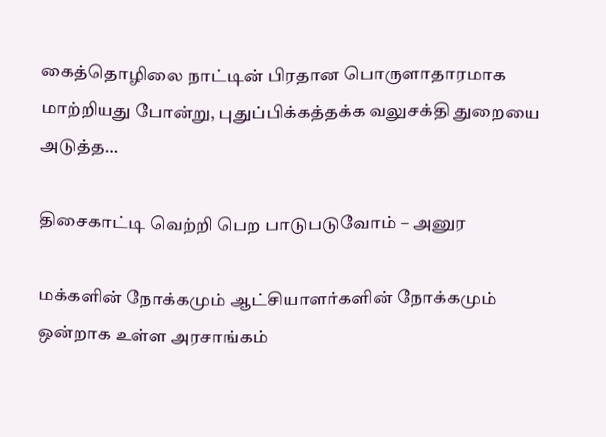கைத்தொழிலை நாட்டின் பிரதான பொருளாதாரமாக மாற்றியது போன்று, புதுப்பிக்கத்தக்க வலுசக்தி துறையை அடுத்த…

திசைகாட்டி வெற்றி பெற பாடுபடுவோம் – அனுர

மக்களின் நோக்கமும் ஆட்சியாளர்களின் நோக்கமும் ஒன்றாக உள்ள அரசாங்கம்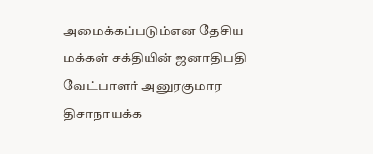அமைக்கப்படும்என தேசிய மக்கள் சக்தியின் ஜனாதிபதி வேட்பாளர் அனுரகுமார திசாநாயக்க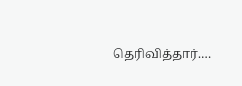தெரிவித்தார்.…